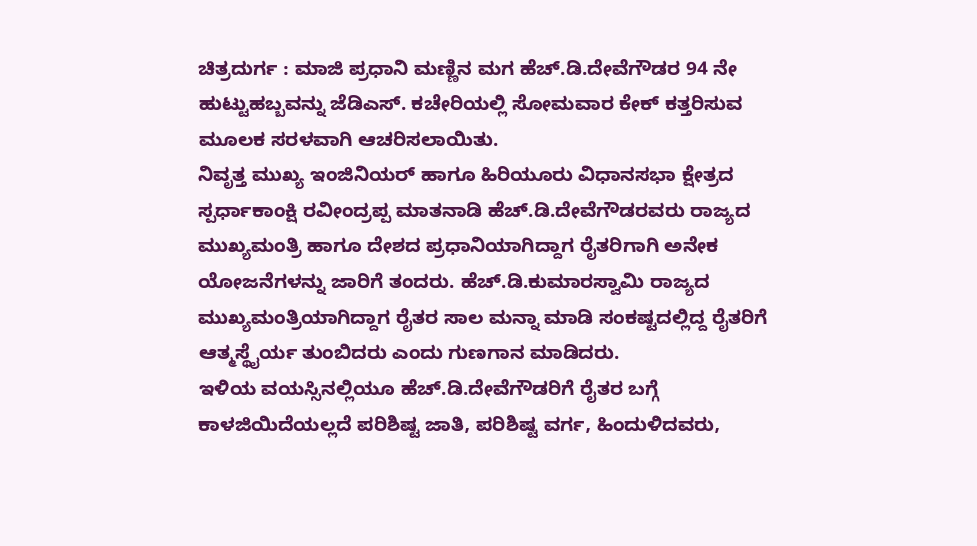ಚಿತ್ರದುರ್ಗ : ಮಾಜಿ ಪ್ರಧಾನಿ ಮಣ್ಣಿನ ಮಗ ಹೆಚ್.ಡಿ.ದೇವೆಗೌಡರ 94 ನೇ ಹುಟ್ಟುಹಬ್ಬವನ್ನು ಜೆಡಿಎಸ್. ಕಚೇರಿಯಲ್ಲಿ ಸೋಮವಾರ ಕೇಕ್ ಕತ್ತರಿಸುವ ಮೂಲಕ ಸರಳವಾಗಿ ಆಚರಿಸಲಾಯಿತು.
ನಿವೃತ್ತ ಮುಖ್ಯ ಇಂಜಿನಿಯರ್ ಹಾಗೂ ಹಿರಿಯೂರು ವಿಧಾನಸಭಾ ಕ್ಷೇತ್ರದ ಸ್ಪರ್ಧಾಕಾಂಕ್ಷಿ ರವೀಂದ್ರಪ್ಪ ಮಾತನಾಡಿ ಹೆಚ್.ಡಿ.ದೇವೆಗೌಡರವರು ರಾಜ್ಯದ ಮುಖ್ಯಮಂತ್ರಿ ಹಾಗೂ ದೇಶದ ಪ್ರಧಾನಿಯಾಗಿದ್ದಾಗ ರೈತರಿಗಾಗಿ ಅನೇಕ ಯೋಜನೆಗಳನ್ನು ಜಾರಿಗೆ ತಂದರು. ಹೆಚ್.ಡಿ.ಕುಮಾರಸ್ವಾಮಿ ರಾಜ್ಯದ ಮುಖ್ಯಮಂತ್ರಿಯಾಗಿದ್ದಾಗ ರೈತರ ಸಾಲ ಮನ್ನಾ ಮಾಡಿ ಸಂಕಷ್ಟದಲ್ಲಿದ್ದ ರೈತರಿಗೆ ಆತ್ಮಸ್ಥೈರ್ಯ ತುಂಬಿದರು ಎಂದು ಗುಣಗಾನ ಮಾಡಿದರು.
ಇಳಿಯ ವಯಸ್ಸಿನಲ್ಲಿಯೂ ಹೆಚ್.ಡಿ.ದೇವೆಗೌಡರಿಗೆ ರೈತರ ಬಗ್ಗೆ ಕಾಳಜಿಯಿದೆಯಲ್ಲದೆ ಪರಿಶಿಷ್ಟ ಜಾತಿ, ಪರಿಶಿಷ್ಟ ವರ್ಗ, ಹಿಂದುಳಿದವರು,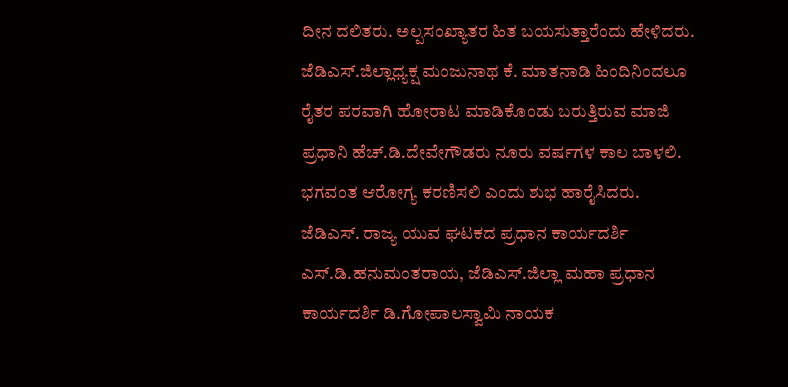ದೀನ ದಲಿತರು. ಅಲ್ಪಸಂಖ್ಯಾತರ ಹಿತ ಬಯಸುತ್ತಾರೆಂದು ಹೇಳಿದರು.
ಜೆಡಿಎಸ್.ಜಿಲ್ಲಾಧ್ಯಕ್ಷ ಮಂಜುನಾಥ ಕೆ. ಮಾತನಾಡಿ ಹಿಂದಿನಿಂದಲೂ ರೈತರ ಪರವಾಗಿ ಹೋರಾಟ ಮಾಡಿಕೊಂಡು ಬರುತ್ತಿರುವ ಮಾಜಿ ಪ್ರಧಾನಿ ಹೆಚ್.ಡಿ.ದೇವೇಗೌಡರು ನೂರು ವರ್ಷಗಳ ಕಾಲ ಬಾಳಲಿ. ಭಗವಂತ ಆರೋಗ್ಯ ಕರಣಿಸಲಿ ಎಂದು ಶುಭ ಹಾರೈಸಿದರು.
ಜೆಡಿಎಸ್. ರಾಜ್ಯ ಯುವ ಘಟಕದ ಪ್ರಧಾನ ಕಾರ್ಯದರ್ಶಿ ಎಸ್.ಡಿ.ಹನುಮಂತರಾಯ, ಜೆಡಿಎಸ್.ಜಿಲ್ಲಾ ಮಹಾ ಪ್ರಧಾನ ಕಾರ್ಯದರ್ಶಿ ಡಿ.ಗೋಪಾಲಸ್ವಾಮಿ ನಾಯಕ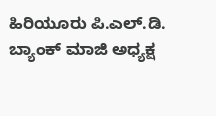ಹಿರಿಯೂರು ಪಿ.ಎಲ್.ಡಿ. ಬ್ಯಾಂಕ್ ಮಾಜಿ ಅಧ್ಯಕ್ಷ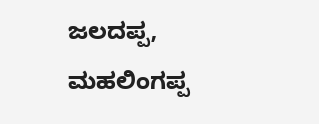ಜಲದಪ್ಪ, ಮಹಲಿಂಗಪ್ಪ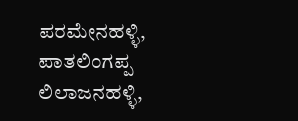ಪರಮೇನಹಳ್ಳಿ, ಪಾತಲಿಂಗಪ್ಪ ಲಿಲಾಜನಹಳ್ಳಿ,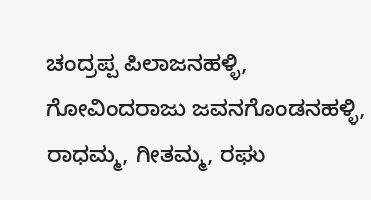ಚಂದ್ರಪ್ಪ ಪಿಲಾಜನಹಳ್ಳಿ, ಗೋವಿಂದರಾಜು ಜವನಗೊಂಡನಹಳ್ಳಿ, ರಾಧಮ್ಮ, ಗೀತಮ್ಮ, ರಘು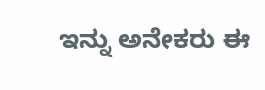ಇನ್ನು ಅನೇಕರು ಈ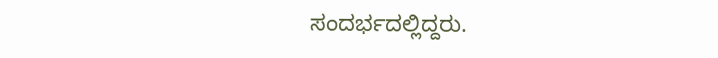ಸಂದರ್ಭದಲ್ಲಿದ್ದರು.